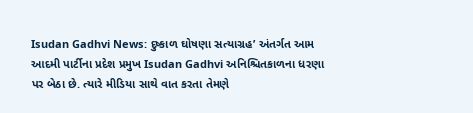Isudan Gadhvi News: દુષ્કાળ ઘોષણા સત્યાગ્રહ’ અંતર્ગત આમ આદમી પાર્ટીના પ્રદેશ પ્રમુખ Isudan Gadhvi અનિશ્ચિતકાળના ધરણા પર બેઠા છે. ત્યારે મીડિયા સાથે વાત કરતા તેમણે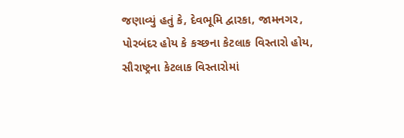જણાવ્યું હતું કે, દેવભૂમિ દ્વારકા, જામનગર, પોરબંદર હોય કે કચ્છના કેટલાક વિસ્તારો હોય, સૌરાષ્ટ્રના કેટલાક વિસ્તારોમાં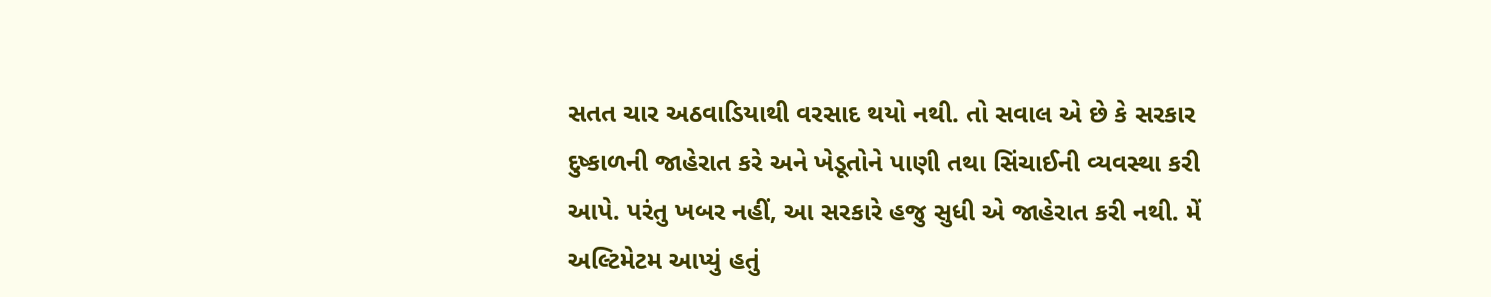સતત ચાર અઠવાડિયાથી વરસાદ થયો નથી. તો સવાલ એ છે કે સરકાર દુષ્કાળની જાહેરાત કરે અને ખેડૂતોને પાણી તથા સિંચાઈની વ્યવસ્થા કરી આપે. પરંતુ ખબર નહીં, આ સરકારે હજુ સુધી એ જાહેરાત કરી નથી. મેં અલ્ટિમેટમ આપ્યું હતું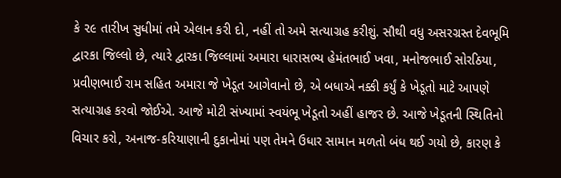કે ૨૯ તારીખ સુધીમાં તમે એલાન કરી દો, નહીં તો અમે સત્યાગ્રહ કરીશું. સૌથી વધુ અસરગ્રસ્ત દેવભૂમિ દ્વારકા જિલ્લો છે, ત્યારે દ્વારકા જિલ્લામાં અમારા ધારાસભ્ય હેમંતભાઈ ખવા, મનોજભાઈ સોરઠિયા, પ્રવીણભાઈ રામ સહિત અમારા જે ખેડૂત આગેવાનો છે, એ બધાએ નક્કી કર્યું કે ખેડૂતો માટે આપણે સત્યાગ્રહ કરવો જોઈએ. આજે મોટી સંખ્યામાં સ્વયંભૂ ખેડૂતો અહીં હાજર છે. આજે ખેડૂતની સ્થિતિનો વિચાર કરો, અનાજ-કરિયાણાની દુકાનોમાં પણ તેમને ઉધાર સામાન મળતો બંધ થઈ ગયો છે, કારણ કે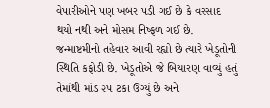વેપારીઓને પણ ખબર પડી ગઈ છે કે વરસાદ થયો નથી અને મોસમ નિષ્ફળ ગઈ છે. જન્માષ્ટમીનો તહેવાર આવી રહ્યો છે ત્યારે ખેડૂતોની સ્થિતિ કફોડી છે. ખેડૂતોએ જે બિયારણ વાવ્યું હતું તેમાંથી માંડ ૨૫ ટકા ઉગ્યું છે અને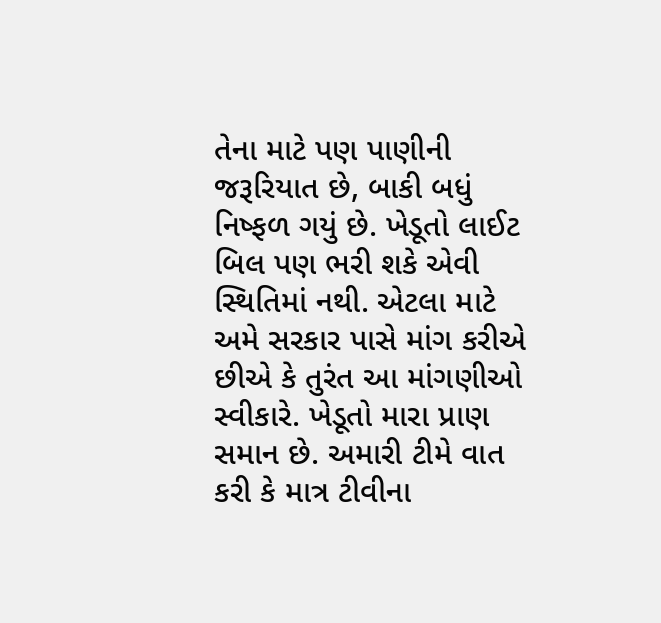તેના માટે પણ પાણીની જરૂરિયાત છે, બાકી બધું નિષ્ફળ ગયું છે. ખેડૂતો લાઈટ બિલ પણ ભરી શકે એવી સ્થિતિમાં નથી. એટલા માટે અમે સરકાર પાસે માંગ કરીએ છીએ કે તુરંત આ માંગણીઓ સ્વીકારે. ખેડૂતો મારા પ્રાણ સમાન છે. અમારી ટીમે વાત કરી કે માત્ર ટીવીના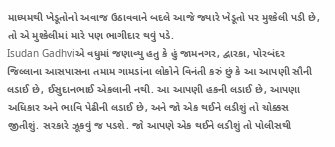માધ્યમથી ખેડૂતોનો અવાજ ઉઠાવવાને બદલે આજે જ્યારે ખેડૂતો પર મુશ્કેલી પડી છે, તો એ મુશ્કેલીમાં મારે પણ ભાગીદાર થવું પડે.
Isudan Gadhviએ વધુમાં જણાવ્યુ હતુ કે હું જામનગર, દ્વારકા, પોરબંદર જિલ્લાના આસપાસના તમામ ગામડાંના લોકોને વિનંતી કરું છું કે આ આપણી સૌની લડાઈ છે, ઈસુદાનભાઈ એકલાની નથી. આ આપણી હકની લડાઈ છે, આપણા અધિકાર અને ભાવિ પેઢીની લડાઈ છે, અને જો એક થઈને લડીશું તો ચોક્કસ જીતીશું. સરકારે ઝૂકવું જ પડશે. જો આપણે એક થઈને લડીશું તો પોલીસથી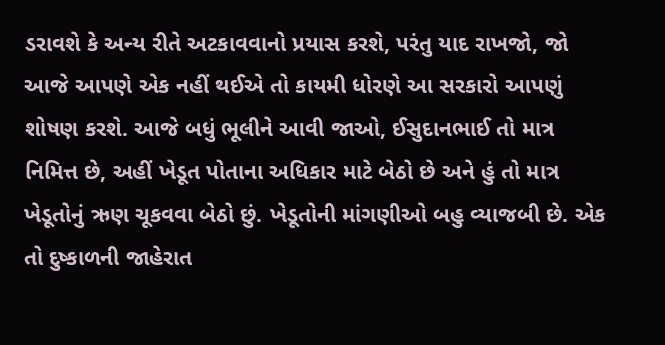ડરાવશે કે અન્ય રીતે અટકાવવાનો પ્રયાસ કરશે, પરંતુ યાદ રાખજો, જો આજે આપણે એક નહીં થઈએ તો કાયમી ધોરણે આ સરકારો આપણું શોષણ કરશે. આજે બધું ભૂલીને આવી જાઓ, ઈસુદાનભાઈ તો માત્ર નિમિત્ત છે, અહીં ખેડૂત પોતાના અધિકાર માટે બેઠો છે અને હું તો માત્ર ખેડૂતોનું ઋણ ચૂકવવા બેઠો છું. ખેડૂતોની માંગણીઓ બહુ વ્યાજબી છે. એક તો દુષ્કાળની જાહેરાત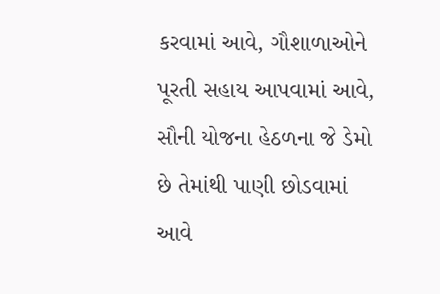કરવામાં આવે, ગૌશાળાઓને પૂરતી સહાય આપવામાં આવે, સૌની યોજના હેઠળના જે ડેમો છે તેમાંથી પાણી છોડવામાં આવે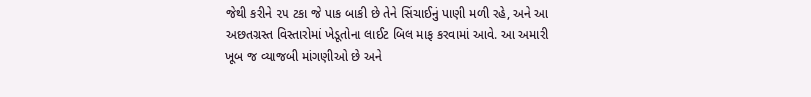જેથી કરીને ૨૫ ટકા જે પાક બાકી છે તેને સિંચાઈનું પાણી મળી રહે, અને આ અછતગ્રસ્ત વિસ્તારોમાં ખેડૂતોના લાઈટ બિલ માફ કરવામાં આવે. આ અમારી ખૂબ જ વ્યાજબી માંગણીઓ છે અને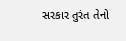સરકાર તુરંત તેનો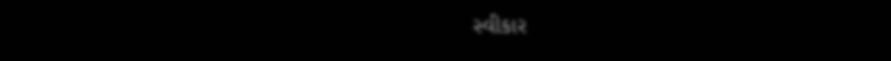સ્વીકાર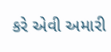કરે એવી અમારી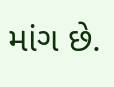માંગ છે.